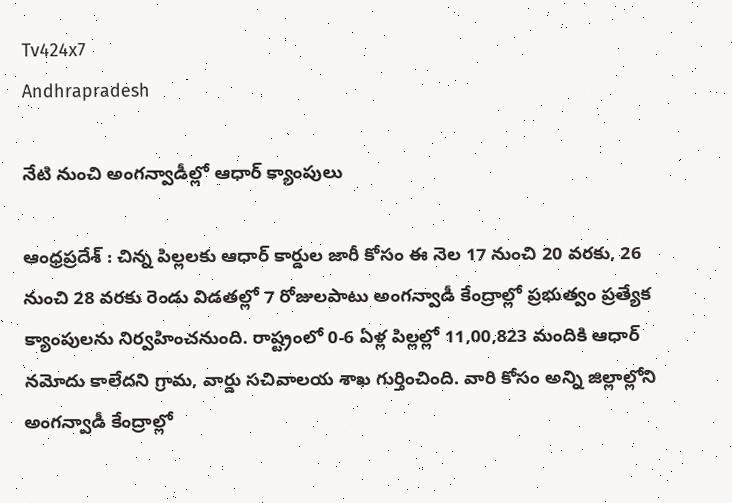Tv424x7
Andhrapradesh

నేటి నుంచి అంగన్వాడీల్లో ఆధార్ క్యాంపులు

ఆంధ్రప్రదేశ్ : చిన్న పిల్లలకు ఆధార్ కార్డుల జారీ కోసం ఈ నెల 17 నుంచి 20 వరకు, 26 నుంచి 28 వరకు రెండు విడతల్లో 7 రోజులపాటు అంగన్వాడీ కేంద్రాల్లో ప్రభుత్వం ప్రత్యేక క్యాంపులను నిర్వహించనుంది. రాష్ట్రంలో 0-6 ఏళ్ల పిల్లల్లో 11,00,823 మందికి ఆధార్ నమోదు కాలేదని గ్రామ, వార్డు సచివాలయ శాఖ గుర్తించింది. వారి కోసం అన్ని జిల్లాల్లోని అంగన్వాడీ కేంద్రాల్లో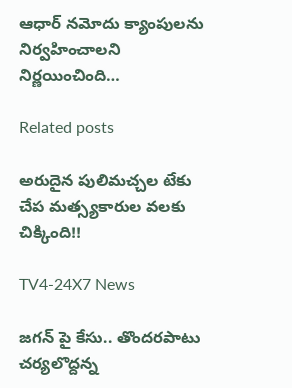ఆధార్ నమోదు క్యాంపులను నిర్వహించాలని నిర్ణయించింది…

Related posts

అరుదైన పులిమచ్చల టేకు చేప మత్స్యకారుల వలకు చిక్కింది!!

TV4-24X7 News

జగన్ పై కేసు.. తొందరపాటు చర్యలొద్దన్న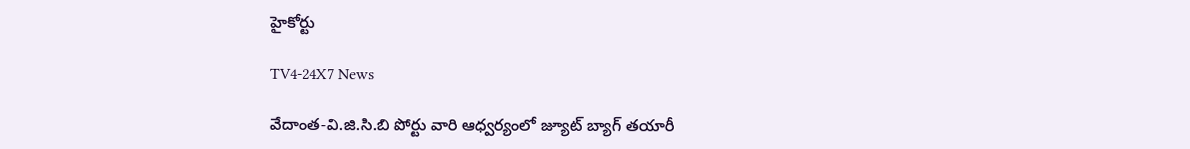హైకోర్టు

TV4-24X7 News

వేదాంత-వి.జి.సి.బి పోర్టు వారి ఆధ్వర్యంలో జ్యూట్ బ్యాగ్ తయారీ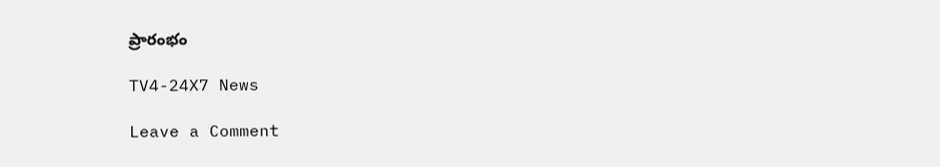ప్రారంభం

TV4-24X7 News

Leave a Comment